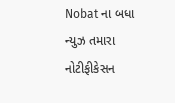Nobat ના બધા ન્યુઝ તમારા નોટીફીકેસન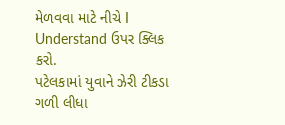મેળવવા માટે નીચે I Understand ઉપર ક્લિક કરો.
પટેલકામાં યુવાને ઝેરી ટીકડા ગળી લીધા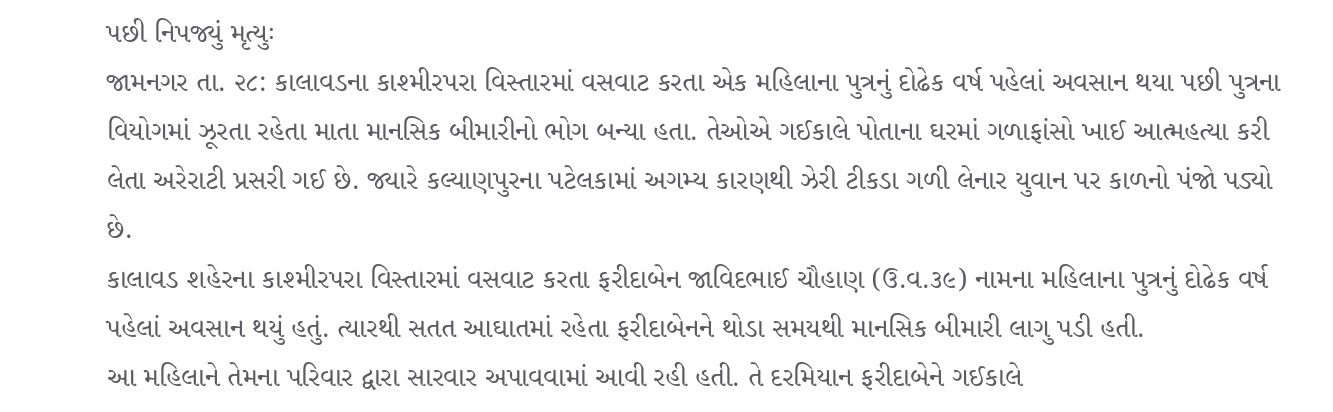પછી નિપજ્યું મૃત્યુઃ
જામનગર તા. ૨૮: કાલાવડના કાશ્મીરપરા વિસ્તારમાં વસવાટ કરતા એક મહિલાના પુત્રનું દોઢેક વર્ષ પહેલાં અવસાન થયા પછી પુત્રના વિયોગમાં ઝૂરતા રહેતા માતા માનસિક બીમારીનો ભોગ બન્યા હતા. તેઓએ ગઈકાલે પોતાના ઘરમાં ગળાફાંસો ખાઈ આત્મહત્યા કરી લેતા અરેરાટી પ્રસરી ગઈ છે. જ્યારે કલ્યાણપુરના પટેલકામાં અગમ્ય કારણથી ઝેરી ટીકડા ગળી લેનાર યુવાન પર કાળનો પંજો પડ્યો છે.
કાલાવડ શહેરના કાશ્મીરપરા વિસ્તારમાં વસવાટ કરતા ફરીદાબેન જાવિદભાઈ ચૌહાણ (ઉ.વ.૩૯) નામના મહિલાના પુત્રનું દોઢેક વર્ષ પહેલાં અવસાન થયું હતું. ત્યારથી સતત આઘાતમાં રહેતા ફરીદાબેનને થોડા સમયથી માનસિક બીમારી લાગુ પડી હતી.
આ મહિલાને તેમના પરિવાર દ્વારા સારવાર અપાવવામાં આવી રહી હતી. તે દરમિયાન ફરીદાબેને ગઈકાલે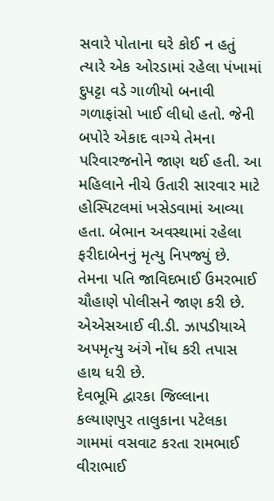સવારે પોતાના ઘરે કોઈ ન હતું ત્યારે એક ઓરડામાં રહેલા પંખામાં દુપટ્ટા વડે ગાળીયો બનાવી ગળાફાંસો ખાઈ લીધો હતો. જેની બપોરે એકાદ વાગ્યે તેમના પરિવારજનોને જાણ થઈ હતી. આ મહિલાને નીચે ઉતારી સારવાર માટે હોસ્પિટલમાં ખસેડવામાં આવ્યા હતા. બેભાન અવસ્થામાં રહેલા ફરીદાબેનનું મૃત્યુ નિપજ્યું છે. તેમના પતિ જાવિદભાઈ ઉમરભાઈ ચૌહાણે પોલીસને જાણ કરી છે. એએસઆઈ વી.ડી. ઝાપડીયાએ અપમૃત્યુ અંગે નોંધ કરી તપાસ હાથ ધરી છે.
દેવભૂમિ દ્વારકા જિલ્લાના કલ્યાણપુર તાલુકાના પટેલકા ગામમાં વસવાટ કરતા રામભાઈ વીરાભાઈ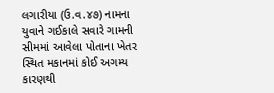લગારીયા (ઉ.વ.૪૭) નામના યુવાને ગઈકાલે સવારે ગામની સીમમાં આવેલા પોતાના ખેતર સ્થિત મકાનમાં કોઈ અગમ્ય કારણથી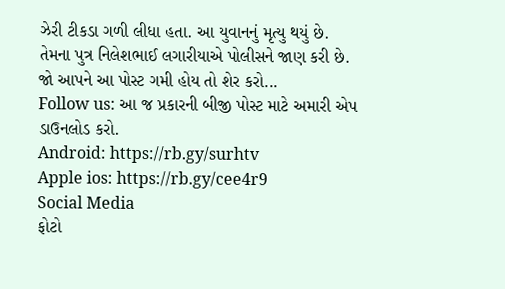ઝેરી ટીકડા ગળી લીધા હતા. આ યુવાનનું મૃત્યુ થયું છે. તેમના પુત્ર નિલેશભાઈ લગારીયાએ પોલીસને જાણ કરી છે.
જો આપને આ પોસ્ટ ગમી હોય તો શેર કરો...
Follow us: આ જ પ્રકારની બીજી પોસ્ટ માટે અમારી એપ ડાઉનલોડ કરો.
Android: https://rb.gy/surhtv
Apple ios: https://rb.gy/cee4r9
Social Media
ફોટો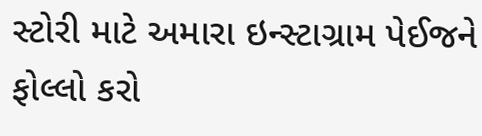સ્ટોરી માટે અમારા ઇન્સ્ટાગ્રામ પેઈજને ફોલ્લો કરો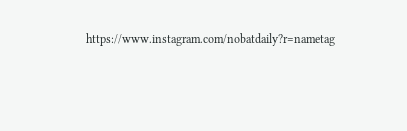https://www.instagram.com/nobatdaily?r=nametag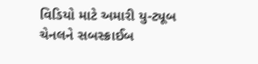વિડિયો માટે અમારી યુ-ટ્યૂબ ચેનલને સબસ્ક્રાઈબ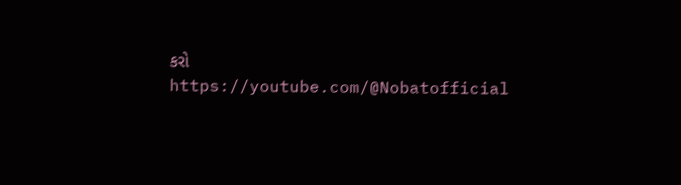કરો
https://youtube.com/@Nobatofficial